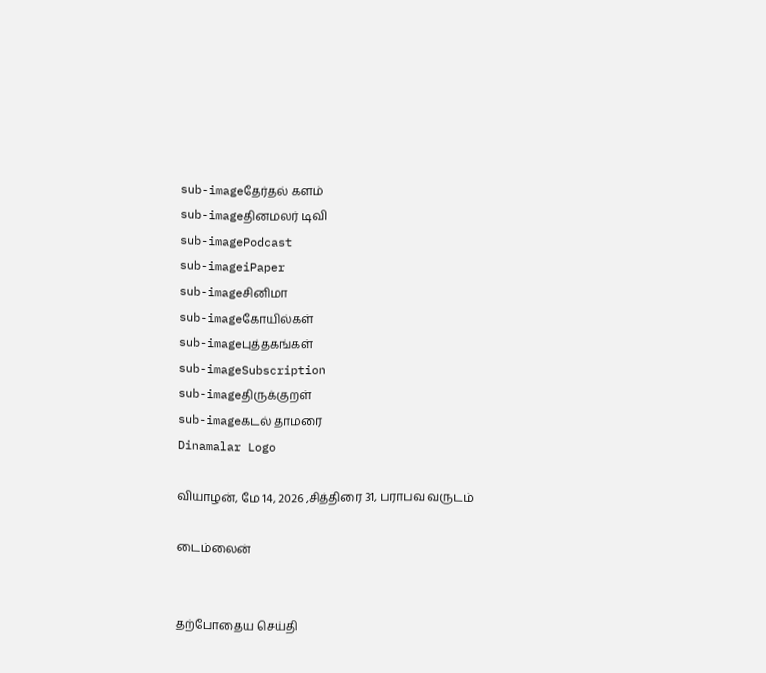sub-imageதேர்தல் களம்
sub-imageதினமலர் டிவி
sub-imagePodcast
sub-imageiPaper
sub-imageசினிமா
sub-imageகோயில்கள்
sub-imageபுத்தகங்கள்
sub-imageSubscription
sub-imageதிருக்குறள்
sub-imageகடல் தாமரை
Dinamalar Logo

வியாழன், மே 14, 2026 ,சித்திரை 31, பராபவ வருடம்

டைம்லைன்


தற்போதைய செய்தி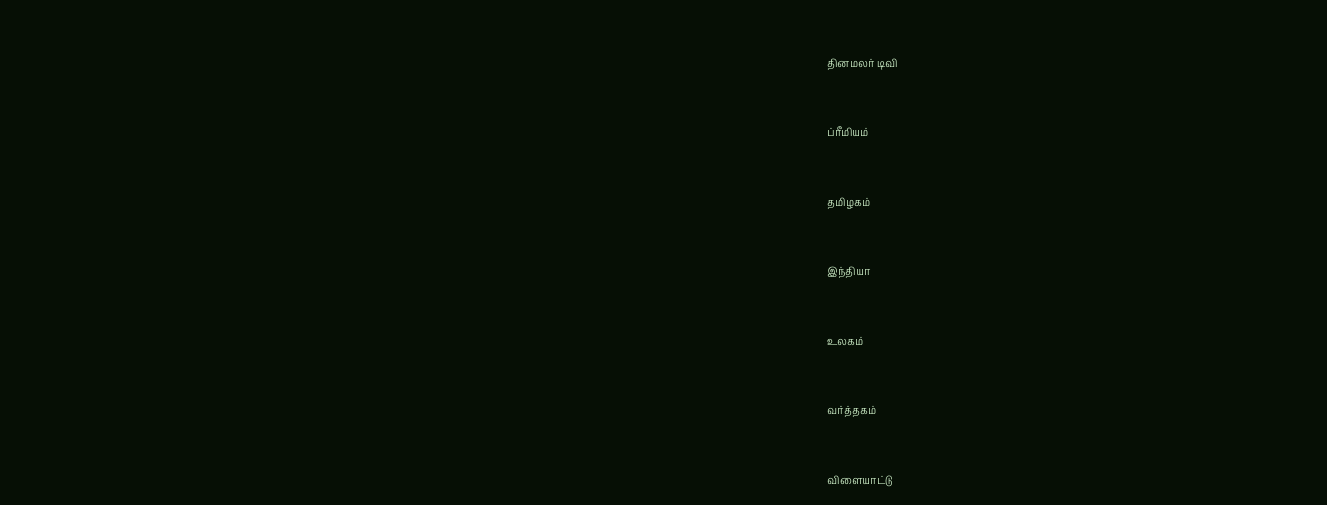தினமலர் டிவி


ப்ரீமியம்


தமிழகம்


இந்தியா


உலகம்


வர்த்தகம்


விளையாட்டு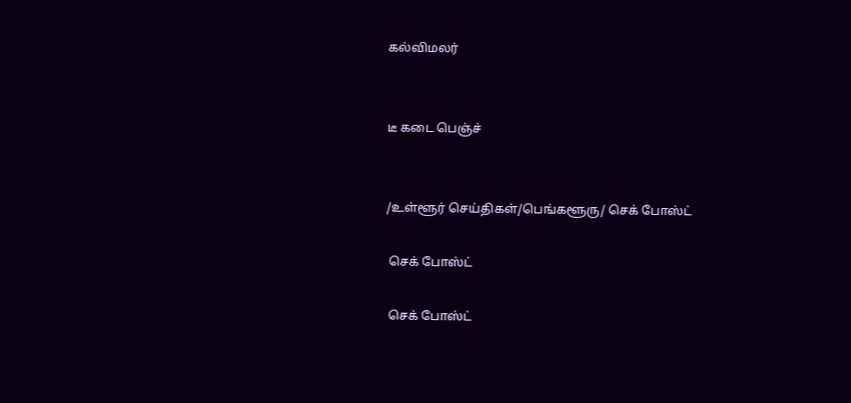கல்விமலர்


டீ கடை பெஞ்ச்


/உள்ளூர் செய்திகள்/பெங்களூரு/ செக் போஸ்ட்

 செக் போஸ்ட்

 செக் போஸ்ட்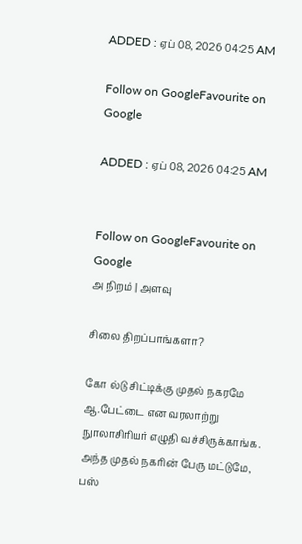ADDED : ஏப் 08, 2026 04:25 AM

Follow on GoogleFavourite on Google

ADDED : ஏப் 08, 2026 04:25 AM


Follow on GoogleFavourite on Google
அ நிறம் | அளவு

சிலை திறப்பாங்களா?

கோ ல்டு சிட்டிக்கு முதல் நகரமே ஆ.பேட்டை என வரலாற்று நுாலாசிரியர் எழுதி வச்சிருக்காங்க. அந்த முதல் நகரின் பேரு மட்டுமே, பஸ்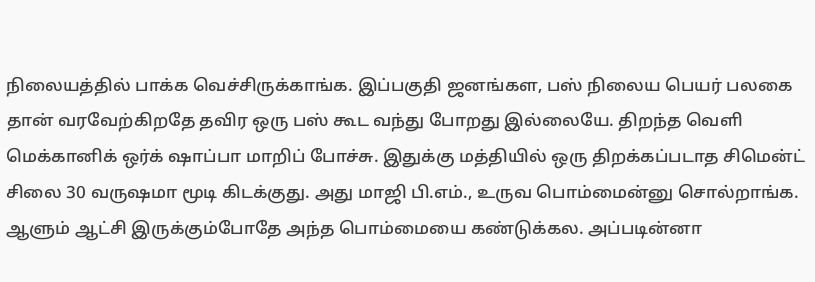நிலையத்தில் பாக்க வெச்சிருக்காங்க. இப்பகுதி ஜனங்கள, பஸ் நிலைய பெயர் பலகை தான் வரவேற்கிறதே தவிர ஒரு பஸ் கூட வந்து போறது இல்லையே. திறந்த வெளி மெக்கானிக் ஒர்க் ஷாப்பா மாறிப் போச்சு. இதுக்கு மத்தியில் ஒரு திறக்கப்படாத சிமென்ட் சிலை 30 வருஷமா மூடி கிடக்குது. அது மாஜி பி.எம்., உருவ பொம்மைன்னு சொல்றாங்க. ஆளும் ஆட்சி இருக்கும்போதே அந்த பொம்மையை கண்டுக்கல. அப்படின்னா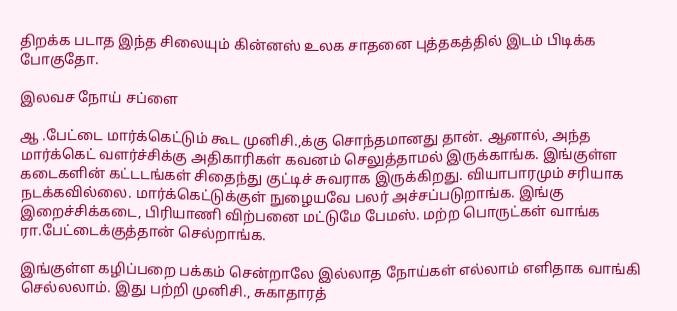திறக்க படாத இந்த சிலையும் கின்னஸ் உலக சாதனை புத்தகத்தில் இடம் பிடிக்க போகுதோ.

இலவச நோய் சப்ளை

ஆ .பேட்டை மார்க்கெட்டும் கூட முனிசி.,க்கு சொந்தமானது தான். ஆனால், அந்த மார்க்கெட் வளர்ச்சிக்கு அதிகாரிகள் கவனம் செலுத்தாமல் இருக்காங்க. இங்குள்ள கடைகளின் கட்டடங்கள் சிதைந்து குட்டிச் சுவராக இருக்கிறது. வியாபாரமும் சரியாக நடக்கவில்லை. மார்க்கெட்டுக்குள் நுழையவே பலர் அச்சப்படுறாங்க. இங்கு இறைச்சிக்கடை, பிரியாணி விற்பனை மட்டுமே பேமஸ். மற்ற பொருட்கள் வாங்க ரா.பேட்டைக்குத்தான் செல்றாங்க.

இங்குள்ள கழிப்பறை பக்கம் சென்றாலே இல்லாத நோய்கள் எல்லாம் எளிதாக வாங்கி செல்லலாம். இது பற்றி முனிசி., சுகாதாரத்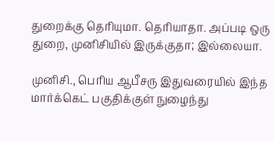துறைக்கு தெரியுமா. தெரியாதா. அப்படி ஒரு துறை, முனிசியில் இருக்குதா; இல்லையா.

முனிசி., பெரிய ஆபீசரு இதுவரையில் இந்த மார்க்கெட் பகுதிக்குள் நுழைந்து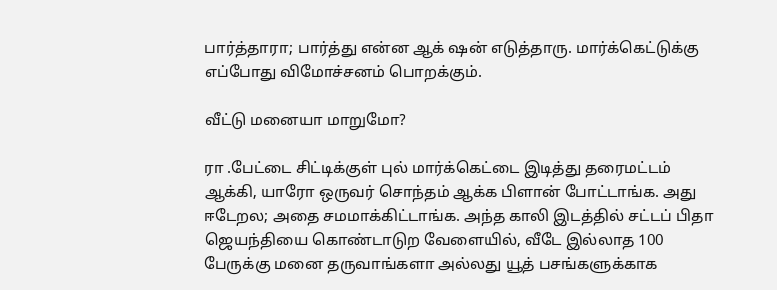பார்த்தாரா; பார்த்து என்ன ஆக் ஷன் எடுத்தாரு. மார்க்கெட்டுக்கு எப்போது விமோச்சனம் பொறக்கும்.

வீட்டு மனையா மாறுமோ?

ரா .பேட்டை சிட்டிக்குள் புல் மார்க்கெட்டை இடித்து தரைமட்டம் ஆக்கி, யாரோ ஒருவர் சொந்தம் ஆக்க பிளான் போட்டாங்க. அது ஈடேறல; அதை சமமாக்கிட்டாங்க. அந்த காலி இடத்தில் சட்டப் பிதா ஜெயந்தியை கொண்டாடுற வேளையில், வீடே இல்லாத 100 பேருக்கு மனை தருவாங்களா அல்லது யூத் பசங்களுக்காக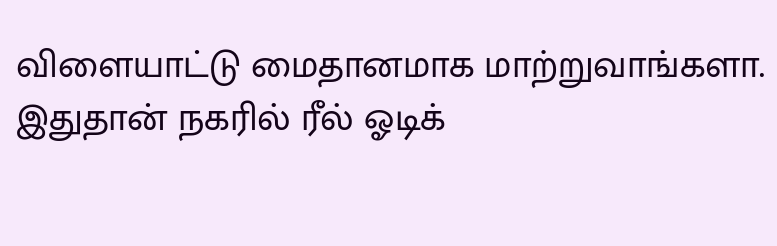விளையாட்டு மைதானமாக மாற்றுவாங்களா. இதுதான் நகரில் ரீல் ஓடிக்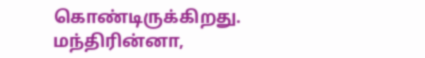கொண்டிருக்கிறது. மந்திரின்னா,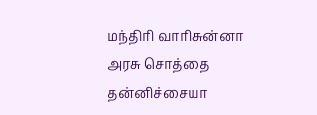மந்திரி வாரிசுன்னா அரசு சொத்தை தன்னிச்சையா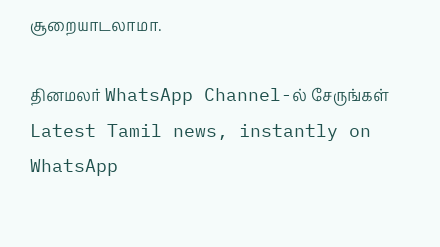சூறையாடலாமா.

தினமலர் WhatsApp Channel-ல் சேருங்கள்
Latest Tamil news, instantly on WhatsApp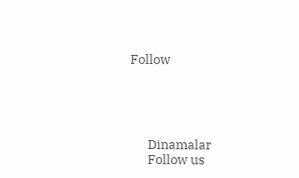Follow





      Dinamalar
      Follow us